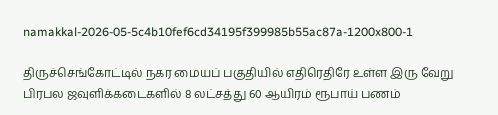namakkal-2026-05-5c4b10fef6cd34195f399985b55ac87a-1200x800-1

திருச்செங்கோட்டில் நகர மையப் பகுதியில் எதிரெதிரே உள்ள இரு வேறு பிரபல ஜவுளிக்கடைகளில் 8 லட்சத்து 60 ஆயிரம் ரூபாய் பணம்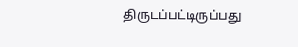திருடப்பட்டிருப்பது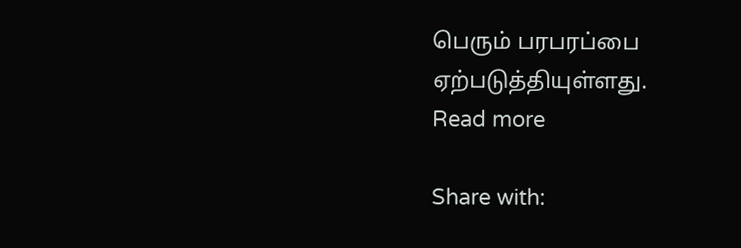பெரும் பரபரப்பை ஏற்படுத்தியுள்ளது.
Read more

Share with: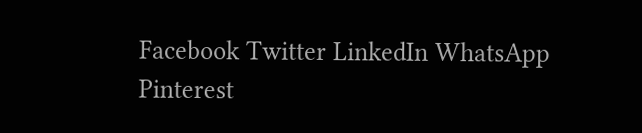Facebook Twitter LinkedIn WhatsApp Pinterest